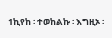1ኪየከ ፡ ተወከልኩ ፡ እግዚኦ ፡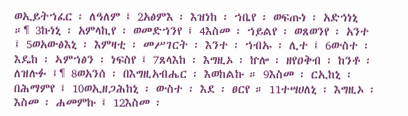ወኢይትኀፈር ፡ ለዓለም ፤ 2አፅምእ ፡ እዝነከ ፡ ኀቤየ ፡ ወፍጡነ ፡ አድኅነኒ ።¶ 3ኩነኒ ፡ አምላኪየ ፡ ወመድኀንየ ፤ 4እስመ ፡ ኀይልየ ፡ ወጸወንየ ፡ አንተ ፤ 5ወአውፅእኒ ፡ እምዛቲ ፡ መሥገርት ፡ እንተ ፡ ኀብኡ ፡ ሊተ ፤ 6ውስተ ፡ እዴከ ፡ ኣምኀፅን ፡ ነፍስየ ፤ 7ጸላእከ ፡ እግዚኦ ፡ ኵሎ ፡ ዘየዐቅብ ፡ ከንቶ ፡ ለዝሉፉ ፤¶ 8ወአንሰ ፡ በእግዚአብሔር ፡ እወከልኩ ። 9እስመ ፡ ርኢከኒ ፡ በሕማምየ ፤ 10ወኢዘጋሕከኒ ፡ ውስተ ፡ እደ ፡ ፀርየ ። 11ተሣሀለኒ ፡ እግዚኦ ፡ እስመ ፡ ሐመምኩ ፤ 12እስመ ፡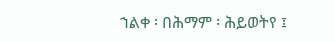ኀልቀ ፡ በሕማም ፡ ሕይወትየ ፤